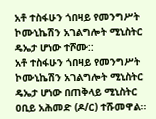አቶ ተስፋሁን ጎበዛይ የመንግሥት ኮሙኒኬሽን አገልግሎት ሚኒስትር ዴኤታ ሆነው ተሾሙ::
አቶ ተስፋሁን ጎበዛይ የመንግሥት ኮሙኒኬሽን አገልግሎት ሚኒስትር ዴኤታ ሆነው በጠቅላይ ሚኒስትር ዐቢይ አሕመድ (ዶ/ር) ተሹመዋል፡፡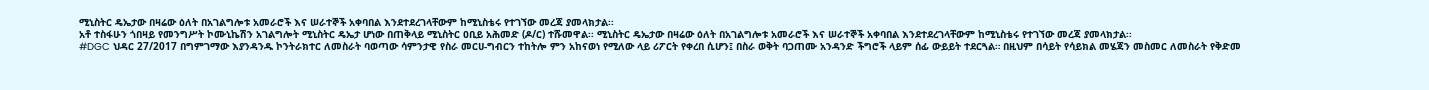ሚኒስትር ዴኤታው በዛሬው ዕለት በአገልግሎቱ አመራሮች እና ሠራተኞች አቀባበል እንደተደረገላቸውም ከሚኒስቴሩ የተገኘው መረጃ ያመላክታል፡፡
አቶ ተስፋሁን ጎበዛይ የመንግሥት ኮሙኒኬሽን አገልግሎት ሚኒስትር ዴኤታ ሆነው በጠቅላይ ሚኒስትር ዐቢይ አሕመድ (ዶ/ር) ተሹመዋል፡፡ ሚኒስትር ዴኤታው በዛሬው ዕለት በአገልግሎቱ አመራሮች እና ሠራተኞች አቀባበል እንደተደረገላቸውም ከሚኒስቴሩ የተገኘው መረጃ ያመላክታል፡፡
#DGC ህዳር 27/2017 በግምገማው እያንዳንዱ ኮንትራክተር ለመስራት ባወጣው ሳምንታዊ የስራ መርሀ-ግብርን ተከትሎ ምን አከናወነ የሚለው ላይ ሪፖርት የቀረበ ሲሆን፤ በስራ ወቅት ባጋጠሙ አንዳንድ ችግሮች ላይም ሰፊ ውይይት ተደርጓል። በዚህም በሳይት የሳይክል መሄጃን መስመር ለመስራት የቅድመ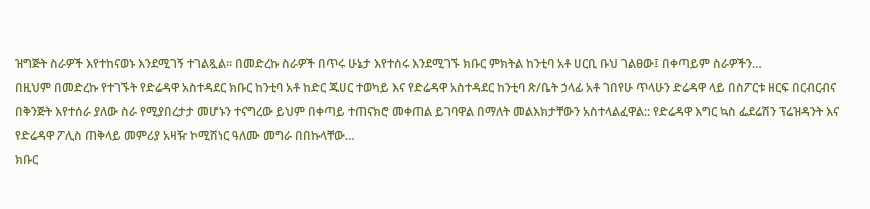ዝግጅት ስራዎች እየተከናወኑ እንደሚገኝ ተገልጿል። በመድረኩ ስራዎች በጥሩ ሁኔታ እየተሰሩ እንደሚገኙ ክቡር ምክትል ከንቲባ አቶ ሀርቢ ቡህ ገልፀው፤ በቀጣይም ስራዎችን…
በዚህም በመድረኩ የተገኙት የድሬዳዋ አስተዳደር ክቡር ከንቲባ አቶ ከድር ጁሀር ተወካይ እና የድሬዳዋ አስተዳደር ከንቲባ ጽ/ቤት ኃላፊ አቶ ገበየሁ ጥላሁን ድሬዳዋ ላይ በስፖርቱ ዘርፍ በርብርብና በቅንጅት እየተሰራ ያለው ስራ የሚያበረታታ መሆኑን ተናግረው ይህም በቀጣይ ተጠናክሮ መቀጠል ይገባዋል በማለት መልእክታቸውን አስተላልፈዋል:: የድሬዳዋ እግር ኳስ ፌደሬሽን ፕሬዝዳንት እና የድሬዳዋ ፖሊስ ጠቅላይ መምሪያ አዛዥ ኮሚሽነር ዓለሙ መግራ በበኩላቸው…
ክቡር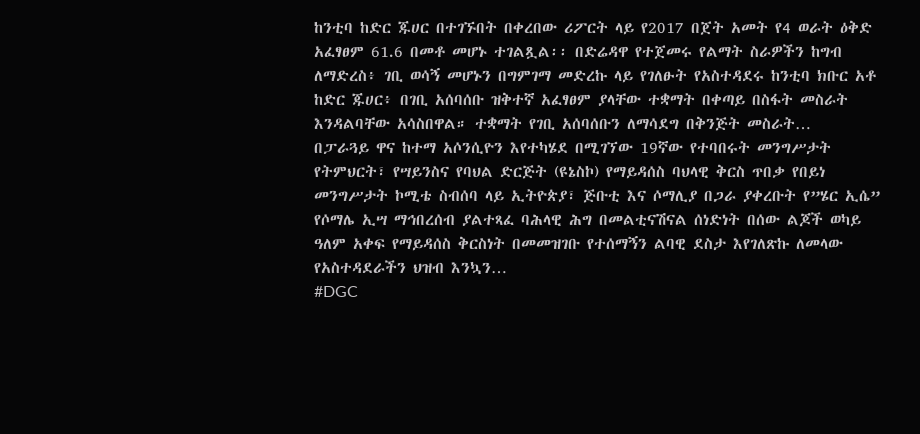ከንቲባ ከድር ጁሀር በተገኙበት በቀረበው ሪፖርት ላይ የ2017 በጀት አመት የ4 ወራት ዕቅድ አፈፃፀም 61.6 በመቶ መሆኑ ተገልጿል፡፡ በድሬዳዋ የተጀመሩ የልማት ስራዎችን ከግብ ለማድረስ፥ ገቢ ወሳኝ መሆኑን በግምገማ መድረኩ ላይ የገለፁት የአስተዳደሩ ከንቲባ ክቡር አቶ ከድር ጁሀር፥ በገቢ አሰባሰቡ ዝቅተኛ አፈፃፀም ያላቸው ተቋማት በቀጣይ በስፋት መስራት እንዳልባቸው አሳስበዋል። ተቋማት የገቢ አሰባሰቡን ለማሳደግ በቅንጅት መስራት…
በፓራጓይ ዋና ከተማ አሶንሲዮን እየተካሄደ በሚገኘው 19ኛው የተባበሩት መንግሥታት የትምህርት፣ የሣይንስና የባህል ድርጅት (ዩኔስኮ) የማይዳሰስ ባህላዊ ቅርስ ጥበቃ የበይነ መንግሥታት ኮሚቴ ስብሰባ ላይ ኢትዮጵያ፣ ጅቡቲ እና ሶማሊያ በጋራ ያቀረቡት የ”ሄር ኢሴ” የሶማሌ ኢሣ ማኅበረሰብ ያልተጻፈ ባሕላዊ ሕግ በመልቲናሽናል ሰነድነት በሰው ልጆች ወካይ ዓለም አቀፍ የማይዳሰስ ቅርስነት በመመዝገቡ የተሰማኝን ልባዊ ደስታ እየገለጽኩ ለመላው የአስተዳደራችን ህዝብ እንኳን…
#DGC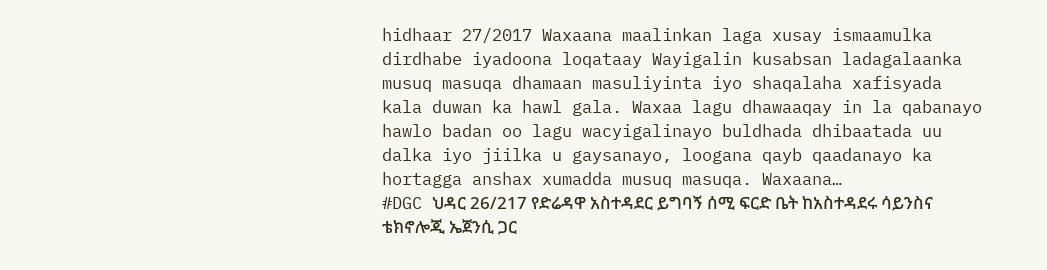hidhaar 27/2017 Waxaana maalinkan laga xusay ismaamulka dirdhabe iyadoona loqataay Wayigalin kusabsan ladagalaanka musuq masuqa dhamaan masuliyinta iyo shaqalaha xafisyada kala duwan ka hawl gala. Waxaa lagu dhawaaqay in la qabanayo hawlo badan oo lagu wacyigalinayo buldhada dhibaatada uu dalka iyo jiilka u gaysanayo, loogana qayb qaadanayo ka hortagga anshax xumadda musuq masuqa. Waxaana…
#DGC ህዳር 26/217 የድሬዳዋ አስተዳደር ይግባኝ ሰሚ ፍርድ ቤት ከአስተዳደሩ ሳይንስና ቴክኖሎጂ ኤጀንሲ ጋር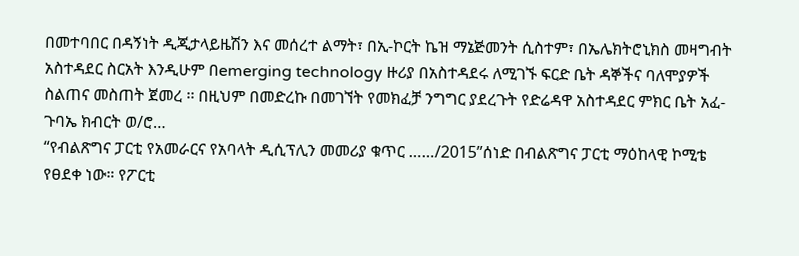በመተባበር በዳኝነት ዲጂታላይዜሽን እና መሰረተ ልማት፣ በኢ-ኮርት ኬዝ ማኔጅመንት ሲስተም፣ በኤሌክትሮኒክስ መዛግብት አስተዳደር ስርአት እንዲሁም በemerging technology ዙሪያ በአስተዳደሩ ለሚገኙ ፍርድ ቤት ዳኞችና ባለሞያዎች ስልጠና መስጠት ጀመረ ፡፡ በዚህም በመድረኩ በመገኘት የመክፈቻ ንግግር ያደረጉት የድሬዳዋ አስተዳደር ምክር ቤት አፈ-ጉባኤ ክብርት ወ/ሮ…
“የብልጽግና ፓርቲ የአመራርና የአባላት ዲሲፕሊን መመሪያ ቁጥር ……/2015”ሰነድ በብልጽግና ፓርቲ ማዕከላዊ ኮሚቴ የፀደቀ ነው። የፖርቲ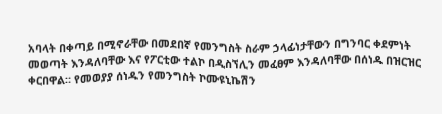አባላት በቀጣይ በሚኖራቸው በመደበኛ የመንግስት ስራም ኃላፊነታቸውን በግንባር ቀደምነት መወጣት እንዳለባቸው እና የፖርቲው ተልኮ በዲስኘሊን መፈፀም እንዳለባቸው በሰነዱ በዝርዝር ቀርበዋል። የመወያያ ሰነዱን የመንግስት ኮሙዩኒኬሽን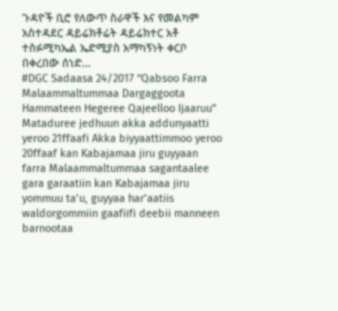ጉዳዮች ቢሮ የለውጥ ስራዋች እና የመልካም አስተዳደር ዳይሬክቶሬት ዳይሬክተር አቶ ተስፉሚካኤል ኤድሚያስ አማካኝነት ቀርቦ በቀረበው ሰነድ…
#DGC Sadaasa 24/2017 “Qabsoo Farra Malaammaltummaa Dargaggoota Hammateen Hegeree Qajeelloo Ijaaruu” Mataduree jedhuun akka addunyaatti yeroo 21ffaafi Akka biyyaattimmoo yeroo 20ffaaf kan Kabajamaa jiru guyyaan farra Malaammaltummaa sagantaalee gara garaatiin kan Kabajamaa jiru yommuu ta’u, guyyaa har’aatiis waldorgommiin gaafiifi deebii manneen barnootaa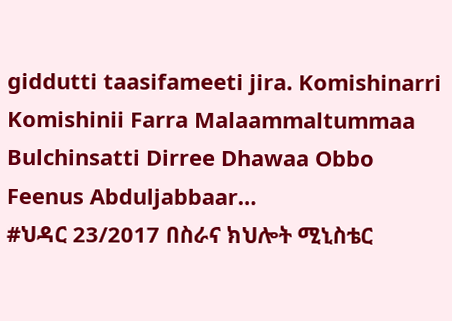giddutti taasifameeti jira. Komishinarri Komishinii Farra Malaammaltummaa Bulchinsatti Dirree Dhawaa Obbo Feenus Abduljabbaar…
#ህዳር 23/2017 በስራና ክህሎት ሚኒስቴር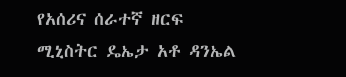የአሰሪና ሰራተኛ ዘርፍ ሚኒስትር ዴኤታ አቶ ዳንኤል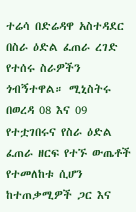ተሬሳ በድሬዳዋ አስተዳደር በስራ ዕድል ፈጠራ ረገድ የተሰሩ ስራዎችን ጎብኝተዋል። ሚኒስትሩ በወረዳ 08 እና 09 የተቷገበሩና የስራ ዕድል ፈጠራ ዘርፍ የተኙ ውጤቶች የተመለከቱ ሲሆን ከተጠቃሚዎች ጋር እና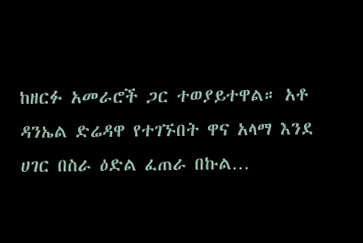ከዘርፉ አመራሮች ጋር ተወያይተዋል። አቶ ዳንኤል ድሬዳዋ የተገኙበት ዋና አላማ እንደ ሀገር በስራ ዕድል ፈጠራ በኩል…